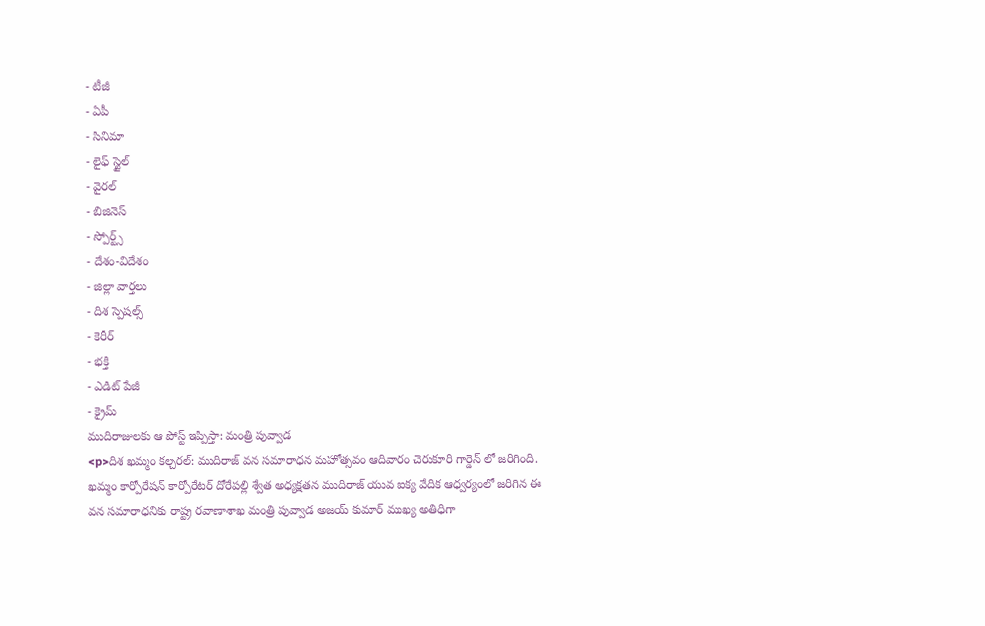- టీజీ
- ఏపీ
- సినిమా
- లైఫ్ స్టైల్
- వైరల్
- బిజినెస్
- స్పోర్ట్స్
- దేశం-విదేశం
- జిల్లా వార్తలు
- దిశ స్పెషల్స్
- కెరీర్
- భక్తి
- ఎడిట్ పేజీ
- క్రైమ్
ముదిరాజులకు ఆ పోస్ట్ ఇప్పిస్తా: మంత్రి పువ్వాడ
<p>దిశ ఖమ్మం కల్చరల్: ముదిరాజ్ వన సమారాధన మహోత్సవం ఆదివారం చెరుకూరి గార్డెన్ లో జరిగింది. ఖమ్మం కార్పోరేషన్ కార్పోరేటర్ దోరేపల్లి శ్వేత అధ్యక్షతన ముదిరాజ్ యువ ఐక్య వేదిక ఆధ్వర్యంలో జరిగిన ఈ వన సమారాధనికు రాష్ట్ర రవాణాశాఖ మంత్రి పువ్వాడ అజయ్ కుమార్ ముఖ్య అతిధిగా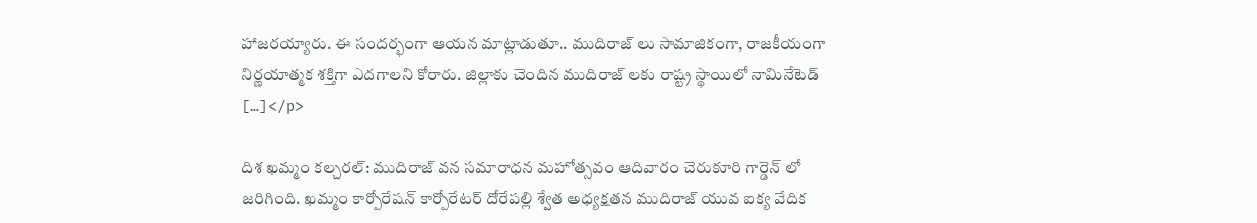హాజరయ్యారు. ఈ సందర్భంగా ఆయన మాట్లాడుతూ.. ముదిరాజ్ లు సామాజికంగా, రాజకీయంగా నిర్ణయాత్మక శక్తిగా ఎదగాలని కోరారు. జిల్లాకు చెందిన ముదిరాజ్ లకు రాష్ట్ర స్థాయిలో నామినేటెడ్ […]</p>

దిశ ఖమ్మం కల్చరల్: ముదిరాజ్ వన సమారాధన మహోత్సవం ఆదివారం చెరుకూరి గార్డెన్ లో జరిగింది. ఖమ్మం కార్పోరేషన్ కార్పోరేటర్ దోరేపల్లి శ్వేత అధ్యక్షతన ముదిరాజ్ యువ ఐక్య వేదిక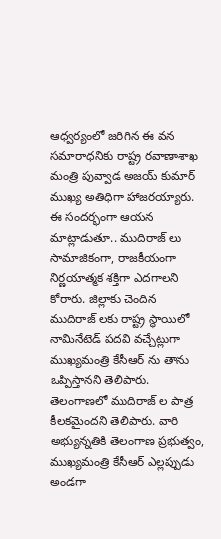ఆధ్వర్యంలో జరిగిన ఈ వన సమారాధనికు రాష్ట్ర రవాణాశాఖ మంత్రి పువ్వాడ అజయ్ కుమార్ ముఖ్య అతిధిగా హాజరయ్యారు. ఈ సందర్భంగా ఆయన మాట్లాడుతూ.. ముదిరాజ్ లు సామాజికంగా, రాజకీయంగా నిర్ణయాత్మక శక్తిగా ఎదగాలని కోరారు. జిల్లాకు చెందిన ముదిరాజ్ లకు రాష్ట్ర స్థాయిలో నామినేటెడ్ పదవి వచ్చేట్లుగా ముఖ్యమంత్రి కేసీఆర్ ను తాను ఒప్పిస్తానని తెలిపారు.
తెలంగాణలో ముదిరాజ్ ల పాత్ర కీలకమైందని తెలిపారు. వారి అభ్యున్నతికి తెలంగాణ ప్రభుత్వం, ముఖ్యమంత్రి కేసీఆర్ ఎల్లప్పుడు అండగా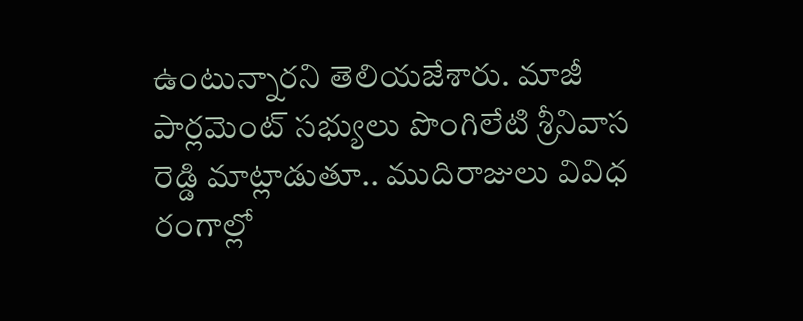ఉంటున్నారని తెలియజేశారు. మాజీ పార్లమెంట్ సభ్యులు పొంగిలేటి శ్రీనివాస రెడ్డి మాట్లాడుతూ.. ముదిరాజులు వివిధ రంగాల్లో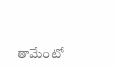తామేంటో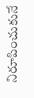నిరూపించుకునే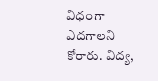విధంగా ఎదగాలని కోరారు. విద్య,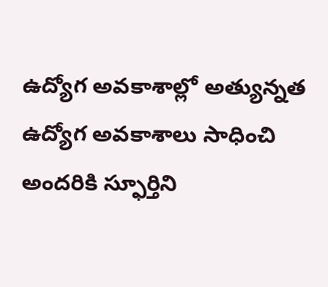ఉద్యోగ అవకాశాల్లో అత్యున్నత ఉద్యోగ అవకాశాలు సాధించి అందరికి స్ఫూర్తిని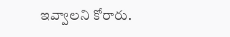ఇవ్వాలని కోరారు.